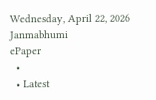Wednesday, April 22, 2026
Janmabhumi
ePaper
  •
  • Latest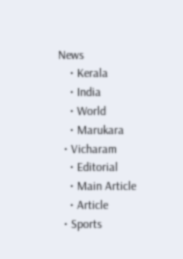News
    • Kerala
    • India
    • World
    • Marukara
  • Vicharam
    • Editorial
    • Main Article
    • Article
  • Sports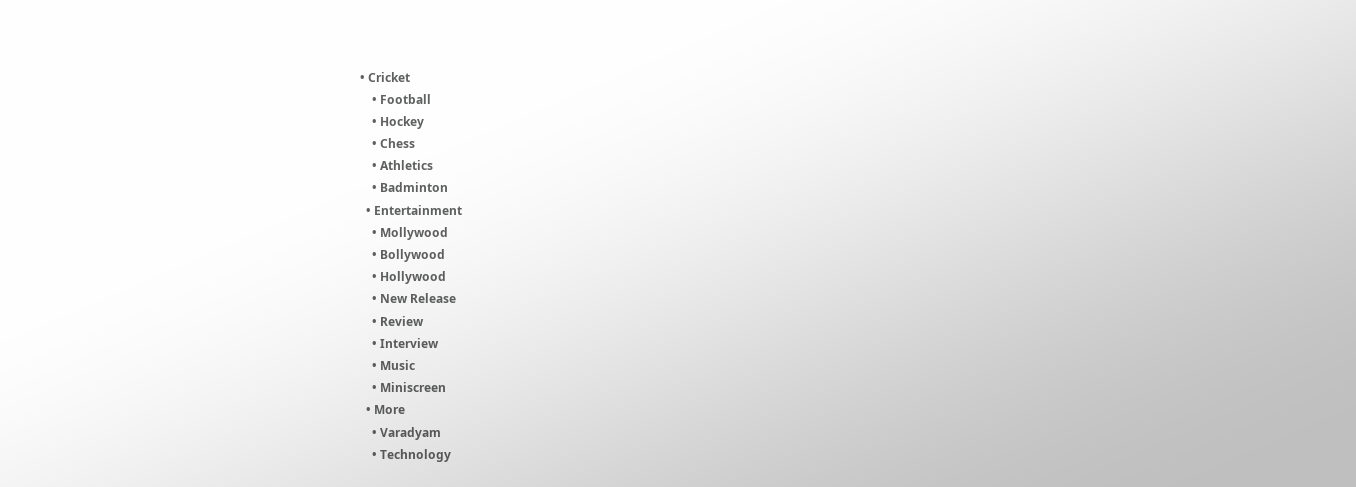• Cricket
    • Football
    • Hockey
    • Chess
    • Athletics
    • Badminton
  • Entertainment
    • Mollywood
    • Bollywood
    • Hollywood
    • New Release
    • Review
    • Interview
    • Music
    • Miniscreen
  • More
    • Varadyam
    • Technology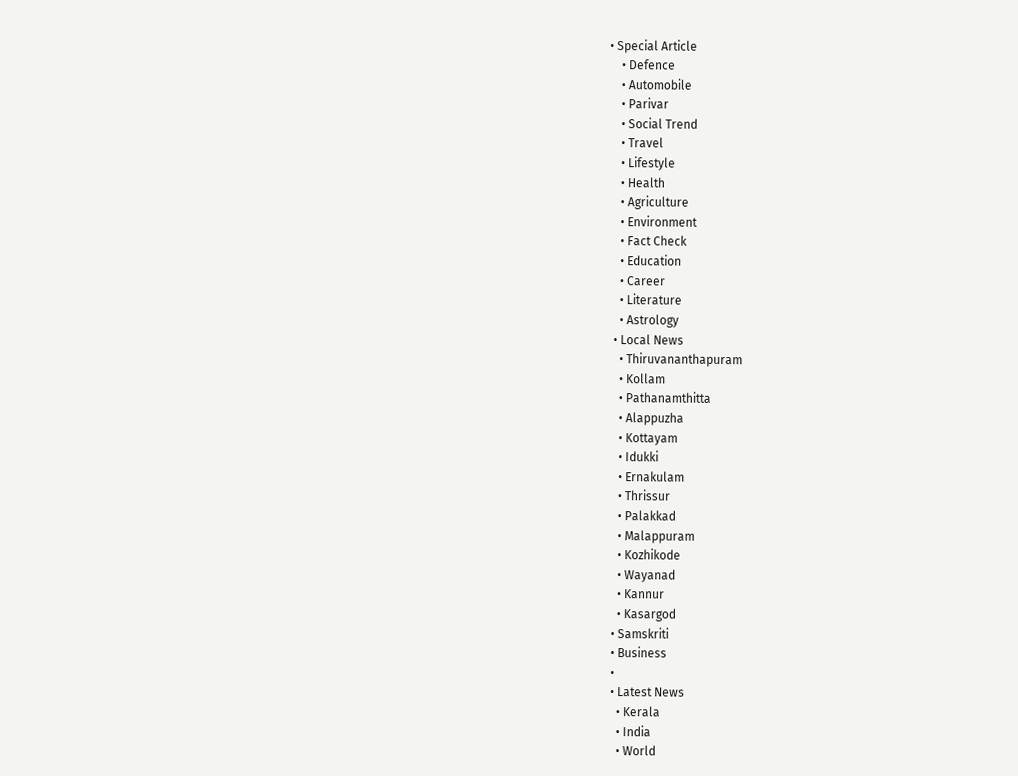• Special Article
    • Defence
    • Automobile
    • Parivar
    • Social Trend
    • Travel
    • Lifestyle
    • Health
    • Agriculture
    • Environment
    • Fact Check
    • Education
    • Career
    • Literature
    • Astrology
  • Local News
    • Thiruvananthapuram
    • Kollam
    • Pathanamthitta
    • Alappuzha
    • Kottayam
    • Idukki
    • Ernakulam
    • Thrissur
    • Palakkad
    • Malappuram
    • Kozhikode
    • Wayanad
    • Kannur
    • Kasargod
  • Samskriti
  • Business
  •
  • Latest News
    • Kerala
    • India
    • World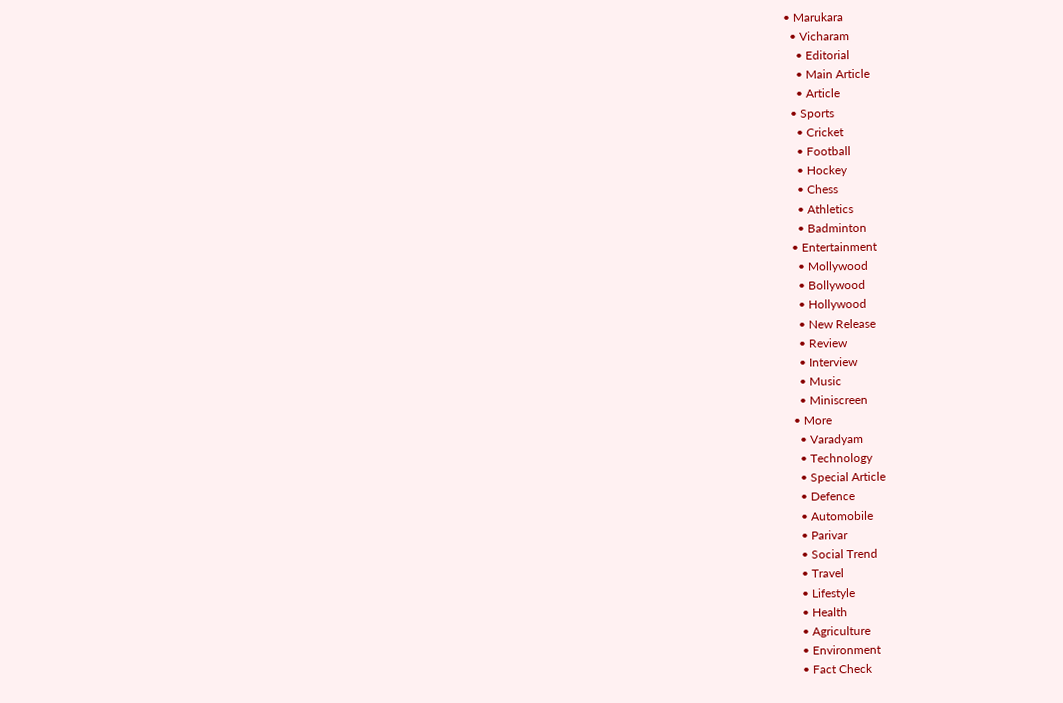• Marukara
  • Vicharam
    • Editorial
    • Main Article
    • Article
  • Sports
    • Cricket
    • Football
    • Hockey
    • Chess
    • Athletics
    • Badminton
  • Entertainment
    • Mollywood
    • Bollywood
    • Hollywood
    • New Release
    • Review
    • Interview
    • Music
    • Miniscreen
  • More
    • Varadyam
    • Technology
    • Special Article
    • Defence
    • Automobile
    • Parivar
    • Social Trend
    • Travel
    • Lifestyle
    • Health
    • Agriculture
    • Environment
    • Fact Check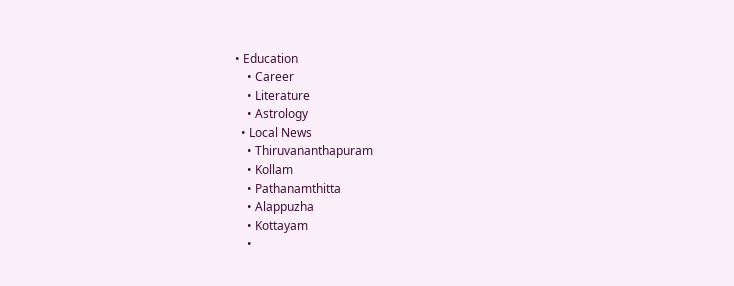• Education
    • Career
    • Literature
    • Astrology
  • Local News
    • Thiruvananthapuram
    • Kollam
    • Pathanamthitta
    • Alappuzha
    • Kottayam
    •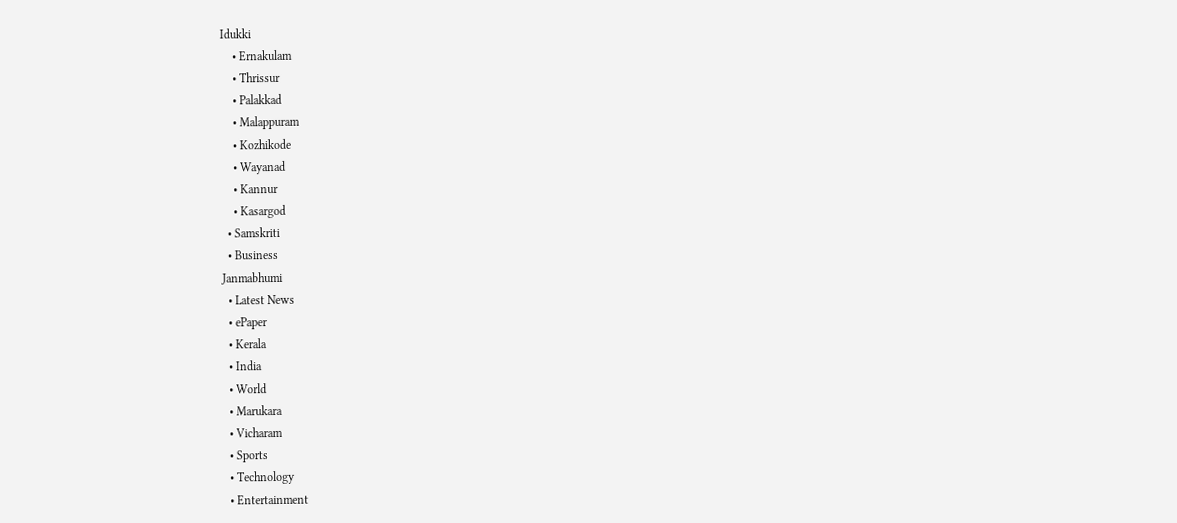Idukki
    • Ernakulam
    • Thrissur
    • Palakkad
    • Malappuram
    • Kozhikode
    • Wayanad
    • Kannur
    • Kasargod
  • Samskriti
  • Business
Janmabhumi
  • Latest News
  • ePaper
  • Kerala
  • India
  • World
  • Marukara
  • Vicharam
  • Sports
  • Technology
  • Entertainment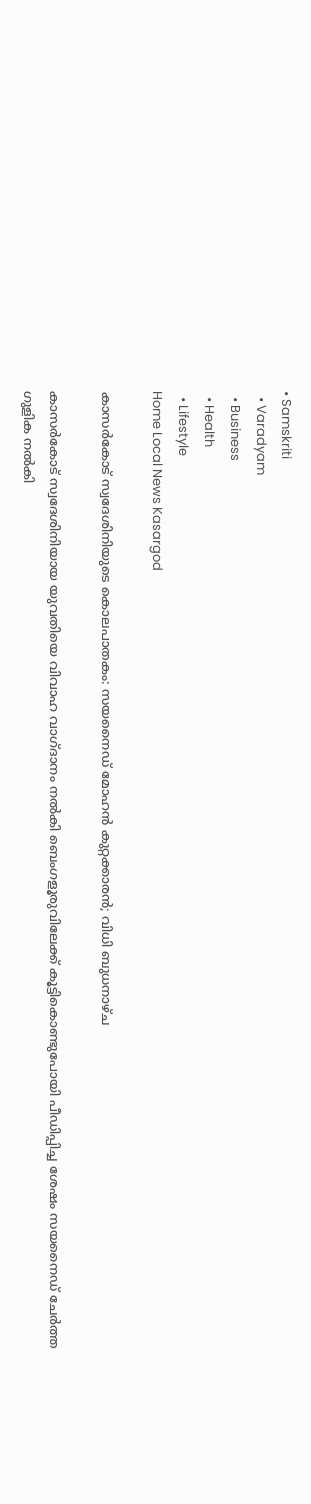• Samskriti
  • Varadyam
  • Business
  • Health
  • Lifestyle
Home Local News Kasargod

കാസര്‍കോട് സ്വദേശിനിയുടെ കൊലപാതകം: സയനൈഡ് മോഹന്‍ കുറ്റക്കാരന്‍; വിധി ബുധനാഴ്ച

കാസര്‍കോട് സ്വദേശിനിയായ യുവതിയെ വിവാഹ വാഗ്ദാനം നല്‍കി ബെംഗളൂരുവിലേക്ക് കൂട്ടികൊണ്ടുപോയി പീഡിപ്പിച്ച ശേഷം സയനൈഡ് ചേര്‍ത്ത ഗുളിക നല്‍കി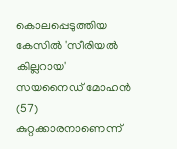കൊലപ്പെടുത്തിയ കേസില്‍ 'സീരിയല്‍ കില്ലറായ' സയനൈഡ് മോഹന്‍ (57) കുറ്റക്കാരനാണെന്ന്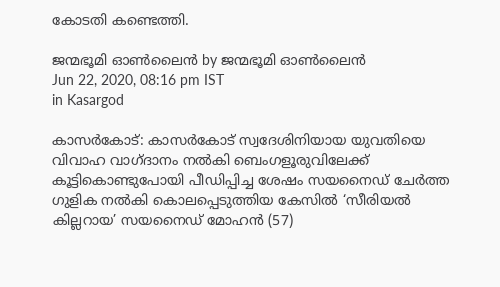കോടതി കണ്ടെത്തി.

ജന്മഭൂമി ഓണ്‍ലൈന്‍ by ജന്മഭൂമി ഓണ്‍ലൈന്‍
Jun 22, 2020, 08:16 pm IST
in Kasargod

കാസര്‍കോട്: കാസര്‍കോട് സ്വദേശിനിയായ യുവതിയെ വിവാഹ വാഗ്ദാനം നല്‍കി ബെംഗളൂരുവിലേക്ക് കൂട്ടികൊണ്ടുപോയി പീഡിപ്പിച്ച ശേഷം സയനൈഡ് ചേര്‍ത്ത ഗുളിക നല്‍കി കൊലപ്പെടുത്തിയ കേസില്‍ ‘സീരിയല്‍ കില്ലറായ’ സയനൈഡ് മോഹന്‍ (57)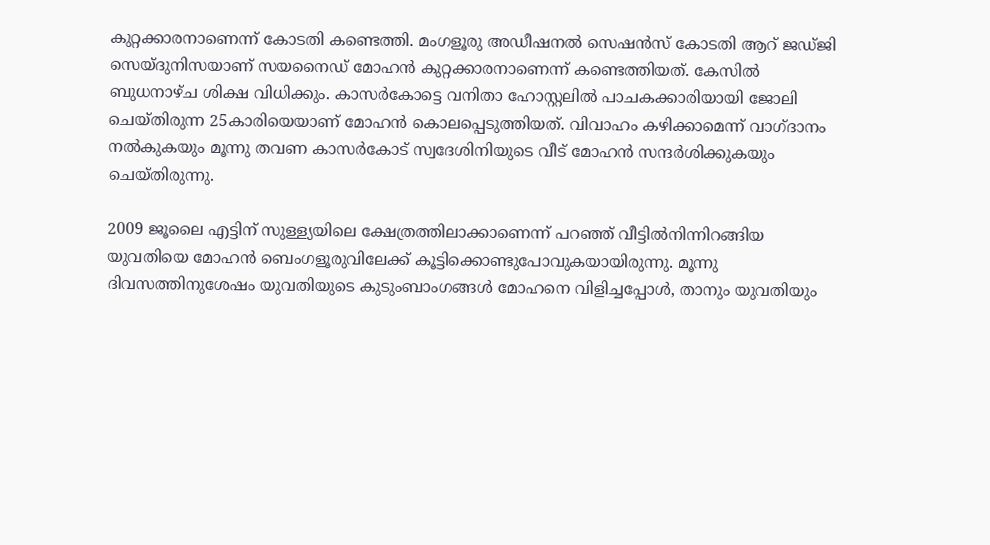കുറ്റക്കാരനാണെന്ന് കോടതി കണ്ടെത്തി. മംഗളൂരു അഡീഷനല്‍ സെഷന്‍സ് കോടതി ആറ് ജഡ്ജി സെയ്ദുനിസയാണ് സയനൈഡ് മോഹന്‍ കുറ്റക്കാരനാണെന്ന് കണ്ടെത്തിയത്. കേസില്‍ ബുധനാഴ്ച ശിക്ഷ വിധിക്കും. കാസര്‍കോട്ടെ വനിതാ ഹോസ്റ്റലില്‍ പാചകക്കാരിയായി ജോലി ചെയ്തിരുന്ന 25കാരിയെയാണ് മോഹന്‍ കൊലപ്പെടുത്തിയത്. വിവാഹം കഴിക്കാമെന്ന് വാഗ്ദാനം നല്‍കുകയും മൂന്നു തവണ കാസര്‍കോട് സ്വദേശിനിയുടെ വീട് മോഹന്‍ സന്ദര്‍ശിക്കുകയും ചെയ്തിരുന്നു.

2009 ജൂലൈ എട്ടിന് സുള്ള്യയിലെ ക്ഷേത്രത്തിലാക്കാണെന്ന് പറഞ്ഞ് വീട്ടില്‍നിന്നിറങ്ങിയ യുവതിയെ മോഹന്‍ ബെംഗളൂരുവിലേക്ക് കൂട്ടിക്കൊണ്ടുപോവുകയായിരുന്നു. മൂന്നു ദിവസത്തിനുശേഷം യുവതിയുടെ കുടുംബാംഗങ്ങള്‍ മോഹനെ വിളിച്ചപ്പോള്‍, താനും യുവതിയും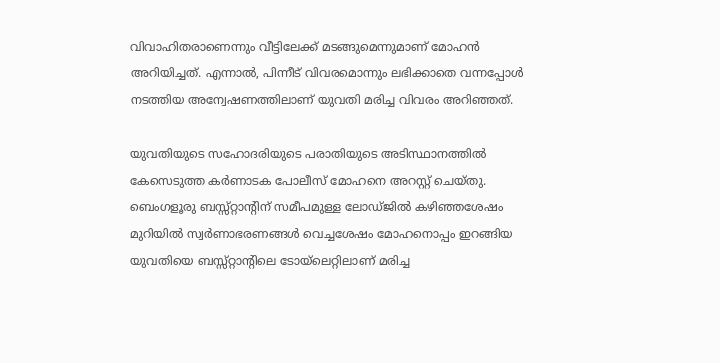വിവാഹിതരാണെന്നും വീട്ടിലേക്ക് മടങ്ങുമെന്നുമാണ് മോഹന്‍ അറിയിച്ചത്. എന്നാല്‍, പിന്നീട് വിവരമൊന്നും ലഭിക്കാതെ വന്നപ്പോള്‍ നടത്തിയ അന്വേഷണത്തിലാണ് യുവതി മരിച്ച വിവരം അറിഞ്ഞത്.

യുവതിയുടെ സഹോദരിയുടെ പരാതിയുടെ അടിസ്ഥാനത്തില്‍ കേസെടുത്ത കര്‍ണാടക പോലീസ് മോഹനെ അറസ്റ്റ് ചെയ്തു. ബെംഗളൂരു ബസ്സ്റ്റാന്റിന് സമീപമുള്ള ലോഡ്ജില്‍ കഴിഞ്ഞശേഷം മുറിയില്‍ സ്വര്‍ണാഭരണങ്ങള്‍ വെച്ചശേഷം മോഹനൊപ്പം ഇറങ്ങിയ യുവതിയെ ബസ്സ്റ്റാന്റിലെ ടോയ്‌ലെറ്റിലാണ് മരിച്ച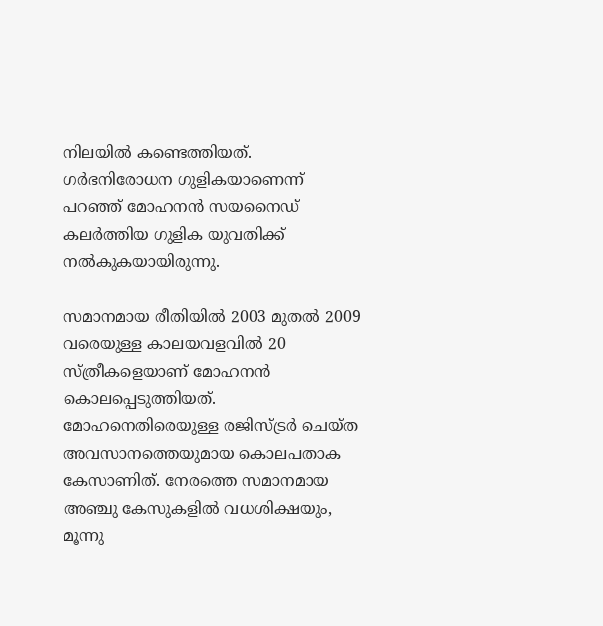നിലയില്‍ കണ്ടെത്തിയത്. ഗര്‍ഭനിരോധന ഗുളികയാണെന്ന് പറഞ്ഞ് മോഹനന്‍ സയനൈഡ് കലര്‍ത്തിയ ഗുളിക യുവതിക്ക് നല്‍കുകയായിരുന്നു.

സമാനമായ രീതിയില്‍ 2003 മുതല്‍ 2009 വരെയുള്ള കാലയവളവില്‍ 20 സ്ത്രീകളെയാണ് മോഹനന്‍ കൊലപ്പെടുത്തിയത്. മോഹനെതിരെയുള്ള രജിസ്ട്രര്‍ ചെയ്ത അവസാനത്തെയുമായ കൊലപതാക കേസാണിത്. നേരത്തെ സമാനമായ അഞ്ചു കേസുകളില്‍ വധശിക്ഷയും, മൂന്നു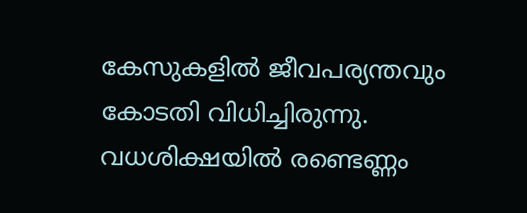കേസുകളില്‍ ജീവപര്യന്തവും കോടതി വിധിച്ചിരുന്നു. വധശിക്ഷയില്‍ രണ്ടെണ്ണം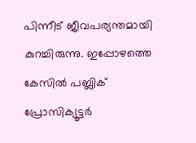പിന്നീട് ജീവപര്യന്തമായി കുറച്ചിരുന്നു. ഇപ്പോഴത്തെ കേസില്‍ പബ്ലിക് പ്രോസിക്യൂട്ടര്‍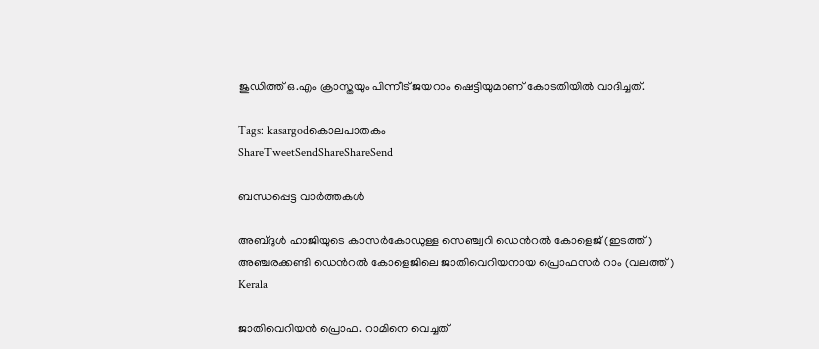ജുഡിത്ത് ഒ.എം ക്രാസ്തയും പിന്നീട് ജയറാം ഷെട്ടിയുമാണ് കോടതിയില്‍ വാദിച്ചത്.

Tags: kasargodകൊലപാതകം
ShareTweetSendShareShareSend

ബന്ധപ്പെട്ട വാര്‍ത്തകള്‍

അബ്ദുള്‍ ഹാജിയുടെ കാസര്‍കോഡുള്ള സെഞ്ച്വറി ഡെന്‍റല്‍ കോളെജ് (ഇടത്ത്) അഞ്ചരക്കണ്ടി ഡെന്‍റല്‍ കോളെജിലെ ജാതിവെറിയനായ പ്രൊഫസര്‍ റാം (വലത്ത്)
Kerala

ജാതിവെറിയന്‍ പ്രൊഫ. റാമിനെ വെച്ചത്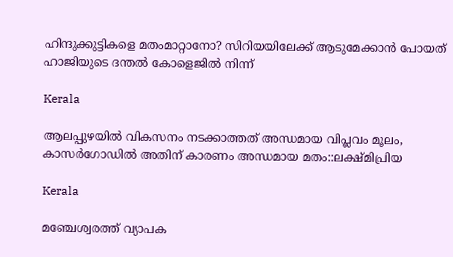ഹിന്ദുക്കുട്ടികളെ മതംമാറ്റാനോ? സിറിയയിലേക്ക് ആടുമേക്കാന്‍ പോയത് ഹാജിയുടെ ദന്തല്‍ കോളെജില്‍ നിന്ന്

Kerala

ആലപ്പുഴയില്‍ വികസനം നടക്കാത്തത് അന്ധമായ വിപ്ലവം മൂലം, കാസര്‍ഗോഡില്‍ അതിന് കാരണം അന്ധമായ മതം::ലക്ഷ്മിപ്രിയ

Kerala

മഞ്ചേശ്വരത്ത് വ്യാപക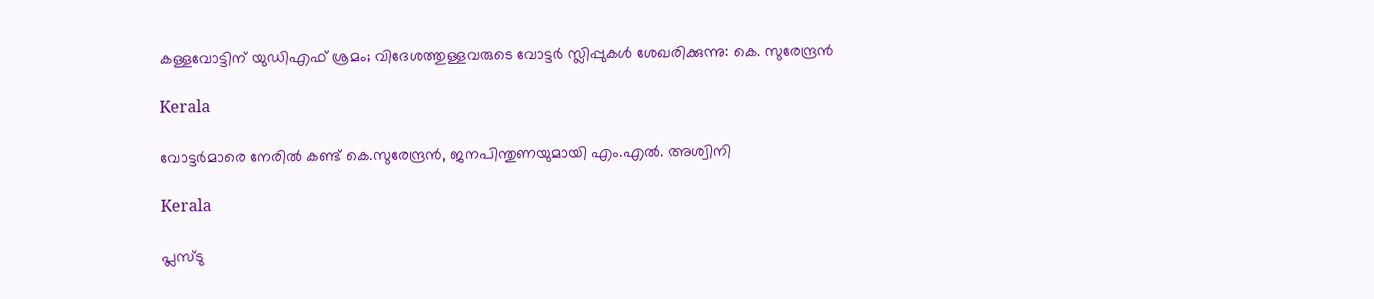കള്ളവോട്ടിന് യുഡിഎഫ് ശ്രമം; വിദേശത്തുള്ളവരുടെ വോട്ടർ സ്ലിപ്പുകൾ ശേഖരിക്കുന്നു: കെ. സുരേന്ദ്രൻ

Kerala

വോട്ടര്‍മാരെ നേരില്‍ കണ്ട് കെ.സുരേന്ദ്രന്‍, ജനപിന്തുണയുമായി എം.എല്‍. അശ്വിനി

Kerala

പ്ലസ്ടു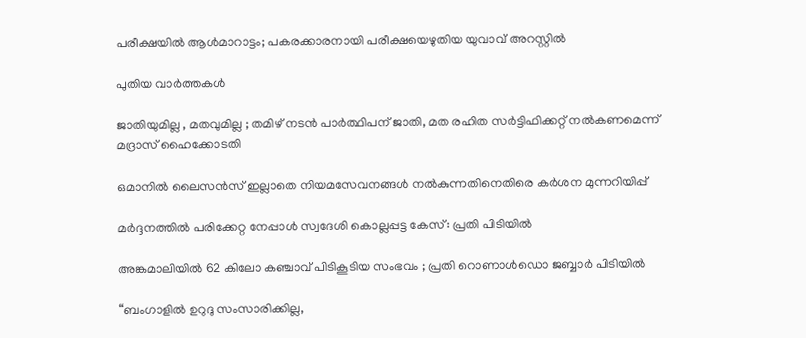പരീക്ഷയില്‍ ആള്‍മാറാട്ടം; പകരക്കാരനായി പരീക്ഷയെഴുതിയ യുവാവ് അറസ്റ്റില്‍

പുതിയ വാര്‍ത്തകള്‍

ജാതിയുമില്ല , മതവുമില്ല ; തമിഴ് നടൻ പാർത്ഥിപന് ജാതി, മത രഹിത സർട്ടിഫിക്കറ്റ് നൽകണമെന്ന് മദ്രാസ് ഹൈക്കോടതി

ഒമാനിൽ ലൈസൻസ് ഇല്ലാതെ നിയമസേവനങ്ങൾ നൽകുന്നതിനെതിരെ കർശന മുന്നറിയിപ്പ്

മർദ്ദനത്തിൽ പരിക്കേറ്റ നേപ്പാൾ സ്വദേശി കൊല്ലപ്പട്ട കേസ്: പ്രതി പിടിയിൽ

അങ്കമാലിയിൽ 62 കിലോ കഞ്ചാവ് പിടികൂടിയ സംഭവം ; പ്രതി റൊണാൾഡൊ ജബ്ബാർ പിടിയിൽ

“ബംഗാളിൽ ഉറുദു സംസാരിക്കില്ല,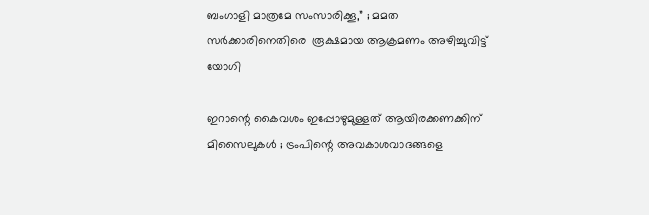ബംഗാളി മാത്രമേ സംസാരിക്കൂ,” ; മമത സർക്കാരിനെതിരെ  രൂക്ഷമായ ആക്രമണം അഴിച്ചുവിട്ട് യോഗി

ഇറാന്റെ കൈവശം ഇപ്പോഴുമുള്ളത് ആയിരക്കണക്കിന് മിസൈലുകൾ ; ട്രംപിന്റെ അവകാശവാദങ്ങളെ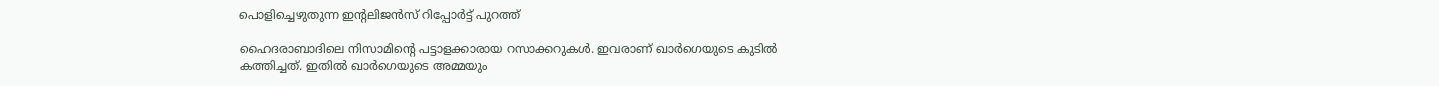പൊളിച്ചെഴുതുന്ന ഇന്റലിജൻസ് റിപ്പോർട്ട് പുറത്ത്

ഹൈദരാബാദിലെ നിസാമിന്‍റെ പട്ടാളക്കാരായ റസാക്കറുകള്‍. ഇവരാണ് ഖാര്‍ഗെയുടെ കുടില്‍ കത്തിച്ചത്. ഇതില്‍ ഖാര്‍ഗെയുടെ അമ്മയും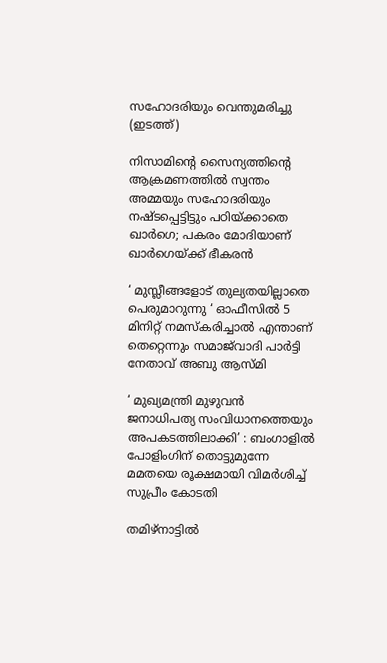സഹോദരിയും വെന്തുമരിച്ചു (ഇടത്ത്)

നിസാമിന്റെ സൈന്യത്തിന്റെ ആക്രമണത്തില്‍ സ്വന്തം അമ്മയും സഹോദരിയും നഷ്ടപ്പെട്ടിട്ടും പഠിയ്‌ക്കാതെ ഖാര്‍ഗെ; പകരം മോദിയാണ് ഖാര്‍ഗെയ്‌ക്ക് ഭീകരന്‍

‘ മുസ്ലീങ്ങളോട് തുല്യതയില്ലാതെ പെരുമാറുന്നു ‘ ഓഫീസിൽ 5 മിനിറ്റ് നമസ്‌കരിച്ചാൽ എന്താണ് തെറ്റെന്നും സമാജ്‌വാദി പാർട്ടി നേതാവ് അബു ആസ്മി

‘ മുഖ്യമന്ത്രി മുഴുവൻ ജനാധിപത്യ സംവിധാനത്തെയും അപകടത്തിലാക്കി’ : ബംഗാളിൽ പോളിംഗിന് തൊട്ടുമുന്നേ മമതയെ രൂക്ഷമായി വിമർശിച്ച് സുപ്രീം കോടതി

തമിഴ്നാട്ടില്‍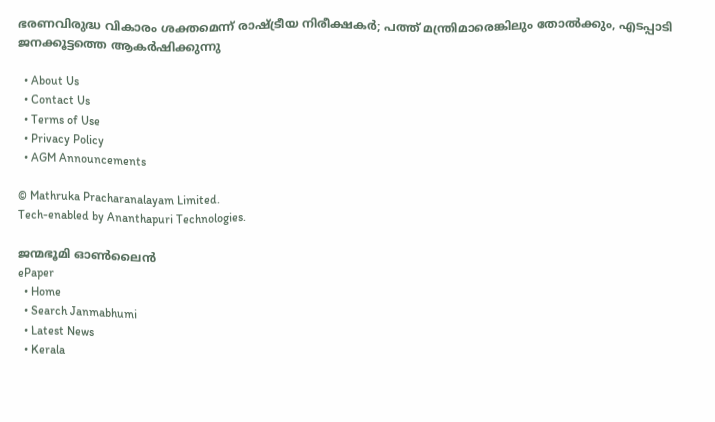ഭരണവിരുദ്ധ വികാരം ശക്തമെന്ന് രാഷ്‌ട്രീയ നിരീക്ഷകര്‍; പത്ത് മന്ത്രിമാരെങ്കിലും തോല്‍ക്കും, എടപ്പാടി ജനക്കൂട്ടത്തെ ആകര്‍ഷിക്കുന്നു

  • About Us
  • Contact Us
  • Terms of Use
  • Privacy Policy
  • AGM Announcements

© Mathruka Pracharanalayam Limited.
Tech-enabled by Ananthapuri Technologies.

ജന്മഭൂമി ഓണ്‍ലൈന്‍
ePaper
  • Home
  • Search Janmabhumi
  • Latest News
  • Kerala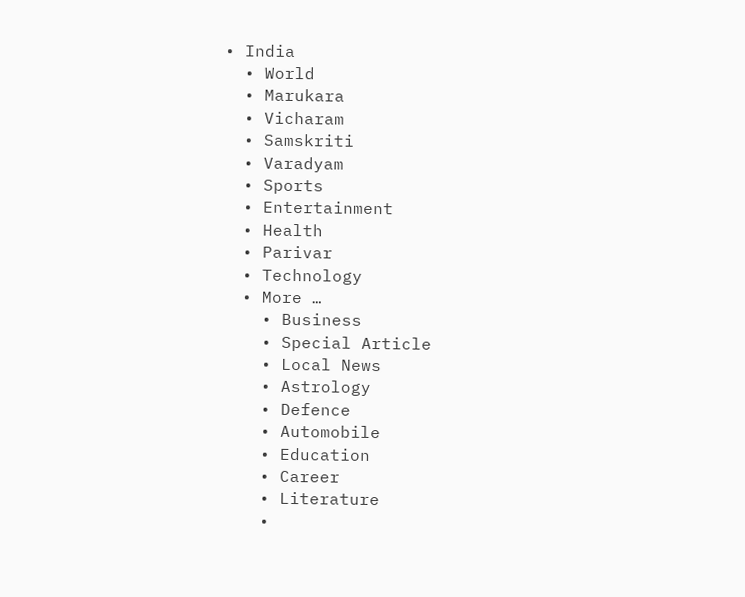• India
  • World
  • Marukara
  • Vicharam
  • Samskriti
  • Varadyam
  • Sports
  • Entertainment
  • Health
  • Parivar
  • Technology
  • More …
    • Business
    • Special Article
    • Local News
    • Astrology
    • Defence
    • Automobile
    • Education
    • Career
    • Literature
    •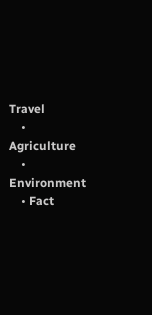Travel
    • Agriculture
    • Environment
    • Fact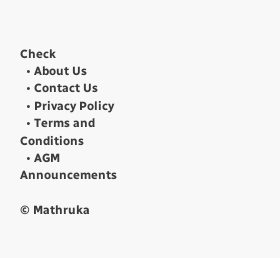Check
  • About Us
  • Contact Us
  • Privacy Policy
  • Terms and Conditions
  • AGM Announcements

© Mathruka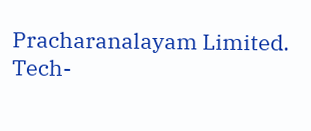Pracharanalayam Limited.
Tech-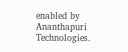enabled by Ananthapuri Technologies.